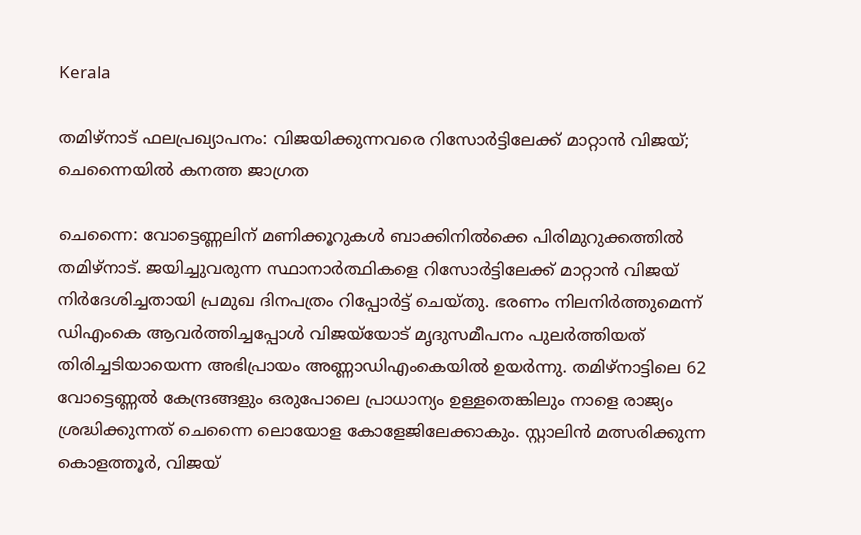Kerala

തമിഴ്‌നാട് ഫലപ്രഖ്യാപനം: വിജയിക്കുന്നവരെ റിസോർട്ടിലേക്ക് മാറ്റാൻ വിജയ്; ചെന്നൈയിൽ കനത്ത ജാഗ്രത

ചെന്നൈ: വോട്ടെണ്ണലിന് മണിക്കൂറുകൾ ബാക്കിനിൽക്കെ പിരിമുറുക്കത്തിൽ തമിഴ്നാട്. ജയിച്ചുവരുന്ന സ്ഥാനാർത്ഥികളെ റിസോർട്ടിലേക്ക് മാറ്റാൻ വിജയ് നിർദേശിച്ചതായി പ്രമുഖ ദിനപത്രം റിപ്പോർട്ട് ചെയ്തു. ഭരണം നിലനിർത്തുമെന്ന് ഡിഎംകെ ആവർത്തിച്ചപ്പോൾ വിജയ്‍യോട് മൃദുസമീപനം പുലർത്തിയത് തിരിച്ചടിയായെന്ന അഭിപ്രായം അണ്ണാഡിഎംകെയിൽ ഉയർന്നു. തമിഴ്നാട്ടിലെ 62 വോട്ടെണ്ണൽ കേന്ദ്രങ്ങളും ഒരുപോലെ പ്രാധാന്യം ഉള്ളതെങ്കിലും നാളെ രാജ്യം ശ്രദ്ധിക്കുന്നത് ചെന്നൈ ലൊയോള കോളേജിലേക്കാകും. സ്റ്റാലിൻ മത്സരിക്കുന്ന കൊളത്തൂർ, വിജയ്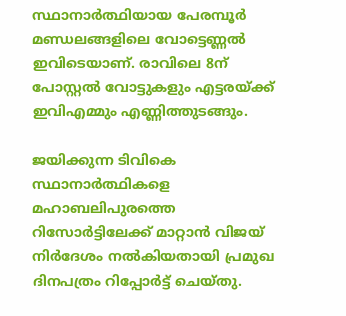സ്ഥാനാർത്ഥിയായ പേരമ്പൂർ മണ്ഡലങ്ങളിലെ വോട്ടെണ്ണൽ ഇവിടെയാണ്. രാവിലെ 8ന് പോസ്റ്റൽ വോട്ടുകളും എട്ടരയ്ക്ക് ഇവിഎമ്മും എണ്ണിത്തുടങ്ങും.

ജയിക്കുന്ന ടിവികെ സ്ഥാനാർത്ഥികളെ മഹാബലിപുരത്തെ റിസോർട്ടിലേക്ക് മാറ്റാൻ വിജയ് നിർദേശം നൽകിയതായി പ്രമുഖ ദിനപത്രം റിപ്പോർട്ട് ചെയ്തു.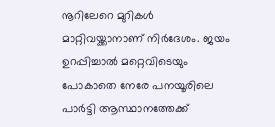നൂറിലേറെ മുറികൾ മാറ്റിവയ്ക്കാനാണ് നിർദേശം. ജയം ഉറപ്പിച്ചാൽ മറ്റെവിടെയും പോകാതെ നേരേ പനയൂരിലെ പാർട്ടി ആസ്ഥാനത്തേക്ക്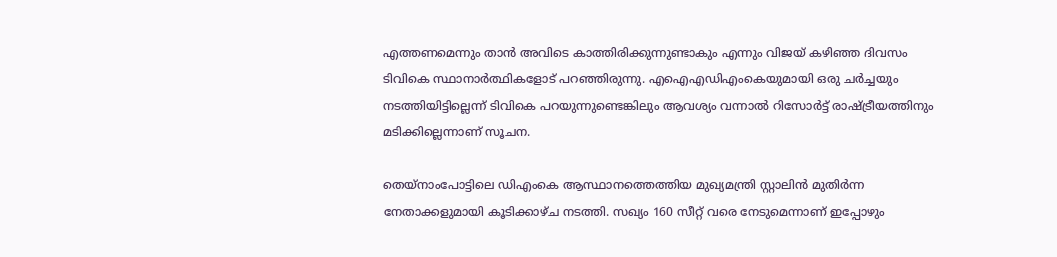എത്തണമെന്നും താൻ അവിടെ കാത്തിരിക്കുന്നുണ്ടാകും എന്നും വിജയ് കഴിഞ്ഞ ദിവസം ടിവികെ സ്ഥാനാർത്ഥികളോട് പറഞ്ഞിരുന്നു. എഐഎഡിഎംകെയുമായി ഒരു ചർച്ചയും നടത്തിയിട്ടില്ലെന്ന് ടിവികെ പറയുന്നുണ്ടെങ്കിലും ആവശ്യം വന്നാൽ റിസോർട്ട് രാഷ്ട്രീയത്തിനും മടിക്കില്ലെന്നാണ് സൂചന.

തെയ്നാംപോട്ടിലെ ഡിഎംകെ ആസ്ഥാനത്തെത്തിയ മുഖ്യമന്ത്രി സ്റ്റാലിൻ മുതിർന്ന നേതാക്കളുമായി കൂടിക്കാഴ്ച നടത്തി. സഖ്യം 160 സീറ്റ് വരെ നേടുമെന്നാണ് ഇപ്പോഴും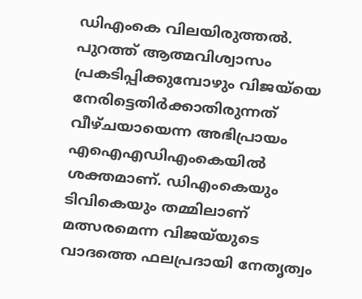ഡിഎംകെ വിലയിരുത്തൽ. പുറത്ത് ആത്മവിശ്വാസം പ്രകടിപ്പിക്കുമ്പോഴും വിജയ്‍യെ നേരിട്ടെതിർക്കാതിരുന്നത് വീഴ്ചയായെന്ന അഭിപ്രായം എഐഎഡിഎംകെയിൽ ശക്തമാണ്. ഡിഎംകെയും ടിവികെയും തമ്മിലാണ് മത്സരമെന്ന വിജയ്‍യുടെ വാദത്തെ ഫലപ്രദായി നേതൃത്വം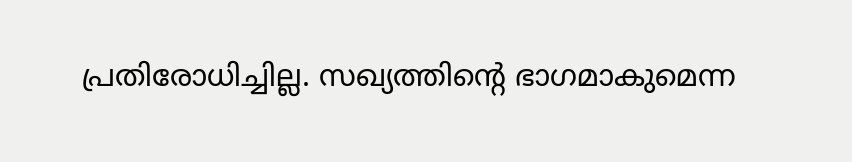പ്രതിരോധിച്ചില്ല. സഖ്യത്തിൻ്റെ ഭാഗമാകുമെന്ന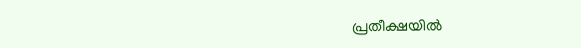പ്രതീക്ഷയിൽ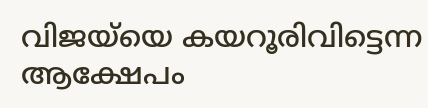വിജയ്‍യെ കയറൂരിവിട്ടെന്ന ആക്ഷേപം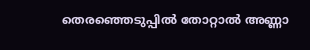തെരഞ്ഞെടുപ്പിൽ തോറ്റാൽ അണ്ണാ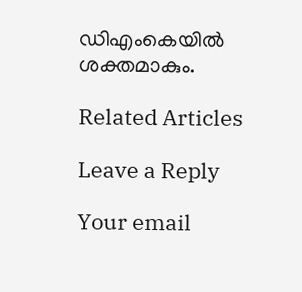ഡിഎംകെയിൽ ശക്തമാകും.

Related Articles

Leave a Reply

Your email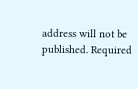address will not be published. Required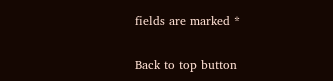fields are marked *

Back to top button